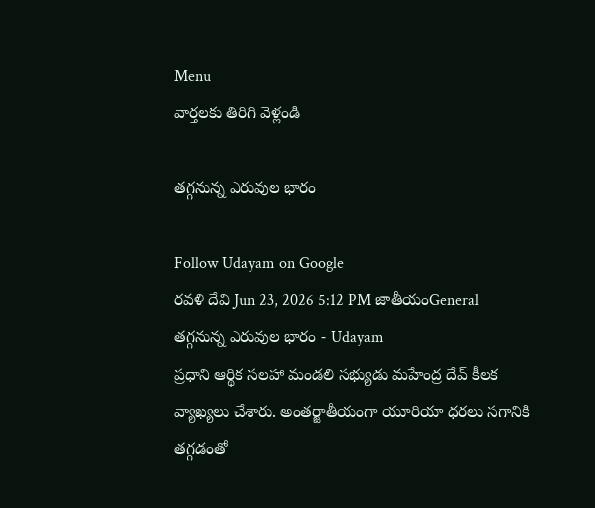Menu
వార్తలకు తిరిగి వెళ్లండి

తగ్గనున్న ఎరువుల భారం

Follow Udayam on Google
రవళి దేవి Jun 23, 2026 5:12 PM జాతీయంGeneral
తగ్గనున్న ఎరువుల భారం - Udayam
ప్రధాని ఆర్థిక సలహా మండలి సభ్యుడు మహేంద్ర దేవ్ కీలక వ్యాఖ్యలు చేశారు. అంతర్జాతీయంగా యూరియా ధరలు సగానికి తగ్గడంతో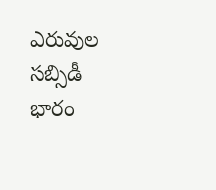ఎరువుల సబ్సిడీ భారం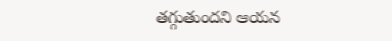తగ్గుతుందని ఆయన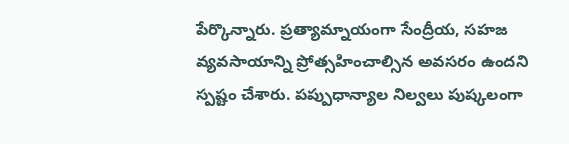పేర్కొన్నారు. ప్రత్యామ్నాయంగా సేంద్రీయ, సహజ వ్యవసాయాన్ని ప్రోత్సహించాల్సిన అవసరం ఉందని స్పష్టం చేశారు. పప్పుధాన్యాల నిల్వలు పుష్కలంగా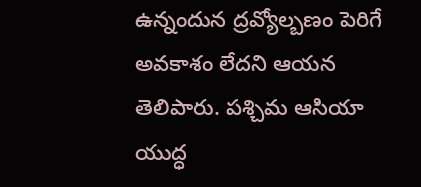ఉన్నందున ద్రవ్యోల్బణం పెరిగే అవకాశం లేదని ఆయన తెలిపారు. పశ్చిమ ఆసియా యుద్ధ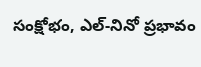సంక్షోభం, ఎల్-నినో ప్రభావం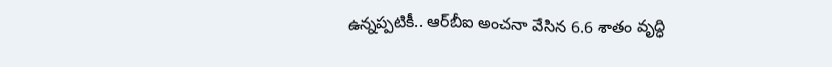ఉన్నప్పటికీ.. ఆర్‌బీఐ అంచనా వేసిన 6.6 శాతం వృద్ధి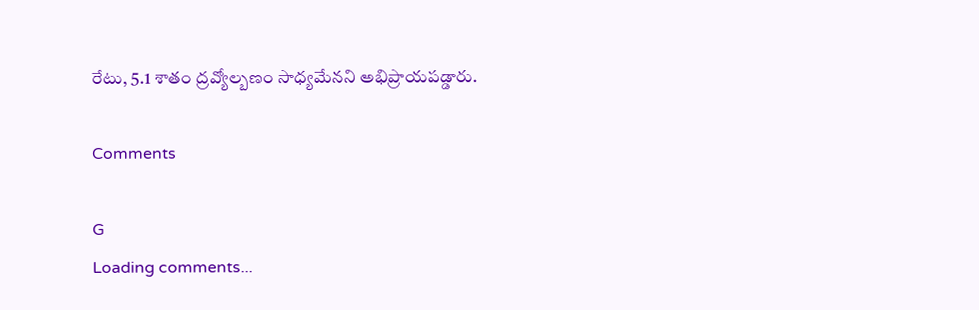రేటు, 5.1 శాతం ద్రవ్యోల్బణం సాధ్యమేనని అభిప్రాయపడ్డారు.

Comments

G
Loading comments...